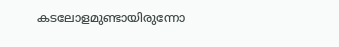കടലോളമുണ്ടായിരുന്നോ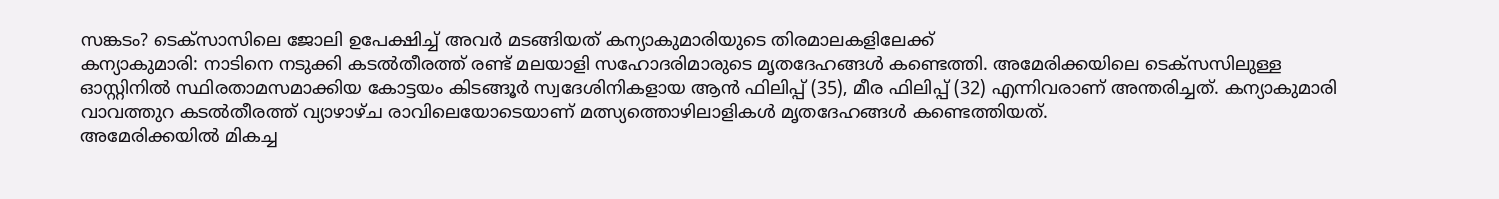സങ്കടം? ടെക്സാസിലെ ജോലി ഉപേക്ഷിച്ച് അവർ മടങ്ങിയത് കന്യാകുമാരിയുടെ തിരമാലകളിലേക്ക്
കന്യാകുമാരി: നാടിനെ നടുക്കി കടൽതീരത്ത് രണ്ട് മലയാളി സഹോദരിമാരുടെ മൃതദേഹങ്ങൾ കണ്ടെത്തി. അമേരിക്കയിലെ ടെക്സസിലുള്ള ഓസ്റ്റിനിൽ സ്ഥിരതാമസമാക്കിയ കോട്ടയം കിടങ്ങൂർ സ്വദേശിനികളായ ആൻ ഫിലിപ്പ് (35), മീര ഫിലിപ്പ് (32) എന്നിവരാണ് അന്തരിച്ചത്. കന്യാകുമാരി വാവത്തുറ കടൽതീരത്ത് വ്യാഴാഴ്ച രാവിലെയോടെയാണ് മത്സ്യത്തൊഴിലാളികൾ മൃതദേഹങ്ങൾ കണ്ടെത്തിയത്.
അമേരിക്കയിൽ മികച്ച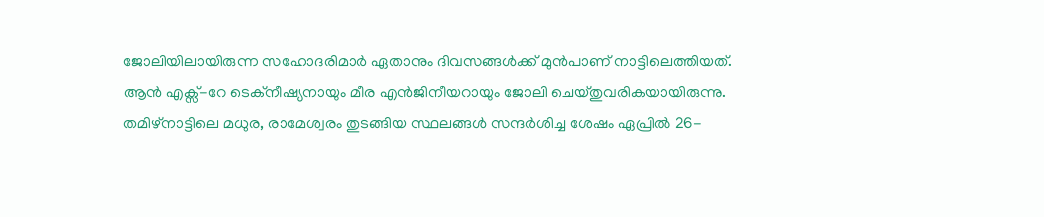ജോലിയിലായിരുന്ന സഹോദരിമാർ ഏതാനും ദിവസങ്ങൾക്ക് മുൻപാണ് നാട്ടിലെത്തിയത്. ആൻ എക്സ്-റേ ടെക്നീഷ്യനായും മീര എൻജിനീയറായും ജോലി ചെയ്തുവരികയായിരുന്നു. തമിഴ്നാട്ടിലെ മധുര, രാമേശ്വരം തുടങ്ങിയ സ്ഥലങ്ങൾ സന്ദർശിച്ച ശേഷം ഏപ്രിൽ 26-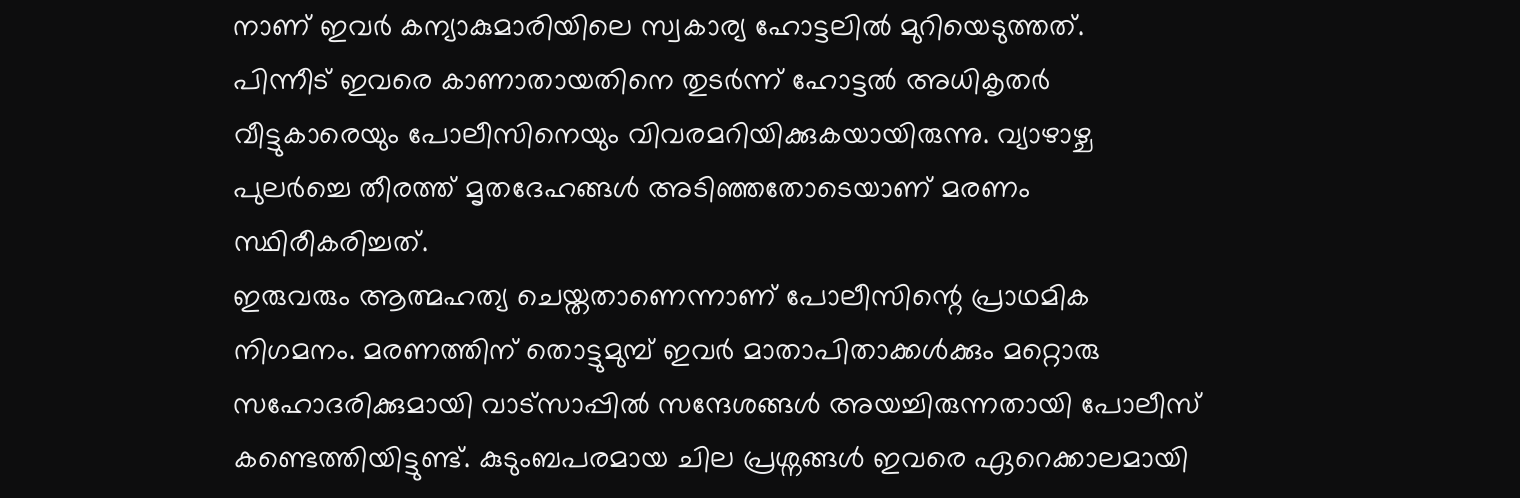നാണ് ഇവർ കന്യാകുമാരിയിലെ സ്വകാര്യ ഹോട്ടലിൽ മുറിയെടുത്തത്.
പിന്നീട് ഇവരെ കാണാതായതിനെ തുടർന്ന് ഹോട്ടൽ അധികൃതർ വീട്ടുകാരെയും പോലീസിനെയും വിവരമറിയിക്കുകയായിരുന്നു. വ്യാഴാഴ്ച പുലർച്ചെ തീരത്ത് മൃതദേഹങ്ങൾ അടിഞ്ഞതോടെയാണ് മരണം സ്ഥിരീകരിച്ചത്.
ഇരുവരും ആത്മഹത്യ ചെയ്തതാണെന്നാണ് പോലീസിന്റെ പ്രാഥമിക നിഗമനം. മരണത്തിന് തൊട്ടുമുമ്പ് ഇവർ മാതാപിതാക്കൾക്കും മറ്റൊരു സഹോദരിക്കുമായി വാട്സാപ്പിൽ സന്ദേശങ്ങൾ അയച്ചിരുന്നതായി പോലീസ് കണ്ടെത്തിയിട്ടുണ്ട്. കുടുംബപരമായ ചില പ്രശ്നങ്ങൾ ഇവരെ ഏറെക്കാലമായി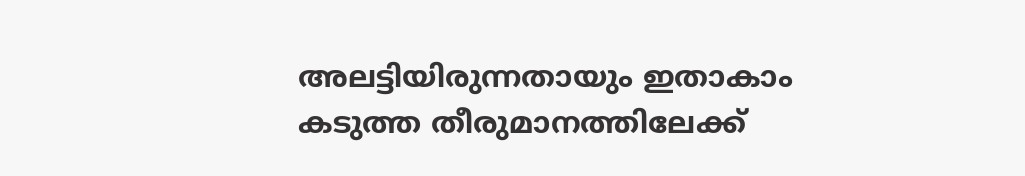അലട്ടിയിരുന്നതായും ഇതാകാം കടുത്ത തീരുമാനത്തിലേക്ക്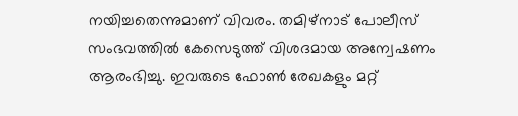നയിച്ചതെന്നുമാണ് വിവരം. തമിഴ്നാട് പോലീസ് സംഭവത്തിൽ കേസെടുത്ത് വിശദമായ അന്വേഷണം ആരംഭിച്ചു. ഇവരുടെ ഫോൺ രേഖകളും മറ്റ്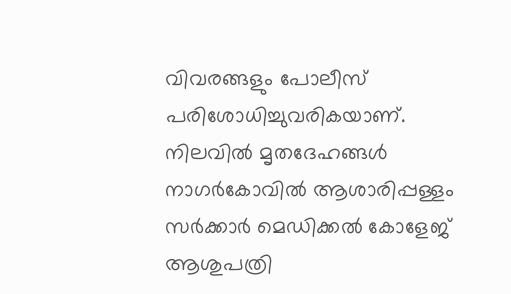വിവരങ്ങളും പോലീസ് പരിശോധിച്ചുവരികയാണ്.
നിലവിൽ മൃതദേഹങ്ങൾ നാഗർകോവിൽ ആശാരിപ്പള്ളം സർക്കാർ മെഡിക്കൽ കോളേജ് ആശുപത്രി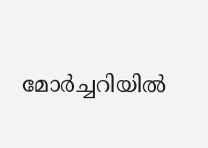മോർച്ചറിയിൽ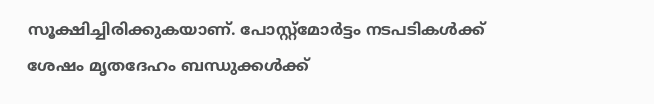സൂക്ഷിച്ചിരിക്കുകയാണ്. പോസ്റ്റ്മോർട്ടം നടപടികൾക്ക് ശേഷം മൃതദേഹം ബന്ധുക്കൾക്ക്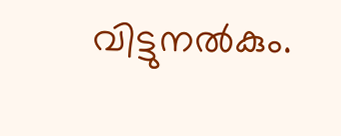വിട്ടുനൽകും.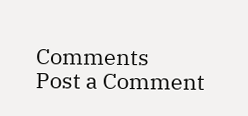Comments
Post a Comment